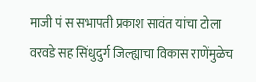माजी पं स सभापती प्रकाश सावंत यांचा टोला
वरवडे सह सिंधुदुर्ग जिल्ह्याचा विकास राणेंमुळेच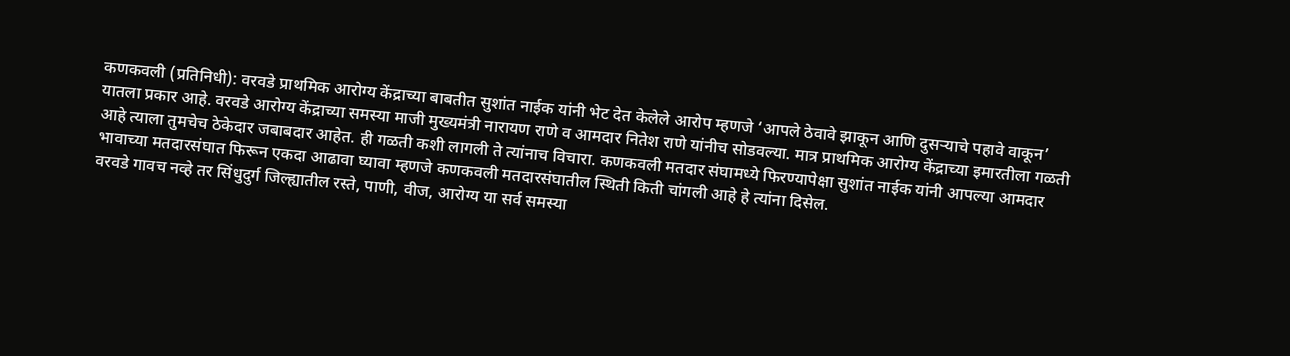कणकवली (प्रतिनिधी): वरवडे प्राथमिक आरोग्य केंद्राच्या बाबतीत सुशांत नाईक यांनी भेट देत केलेले आरोप म्हणजे ‘आपले ठेवावे झाकून आणि दुसऱ्याचे पहावे वाकून’ यातला प्रकार आहे. वरवडे आरोग्य केंद्राच्या समस्या माजी मुख्यमंत्री नारायण राणे व आमदार नितेश राणे यांनीच सोडवल्या. मात्र प्राथमिक आरोग्य केंद्राच्या इमारतीला गळती आहे त्याला तुमचेच ठेकेदार जबाबदार आहेत. ही गळती कशी लागली ते त्यांनाच विचारा. कणकवली मतदार संघामध्ये फिरण्यापेक्षा सुशांत नाईक यांनी आपल्या आमदार भावाच्या मतदारसंघात फिरून एकदा आढावा घ्यावा म्हणजे कणकवली मतदारसंघातील स्थिती किती चांगली आहे हे त्यांना दिसेल.
वरवडे गावच नव्हे तर सिंधुदुर्ग जिल्ह्यातील रस्ते, पाणी, वीज, आरोग्य या सर्व समस्या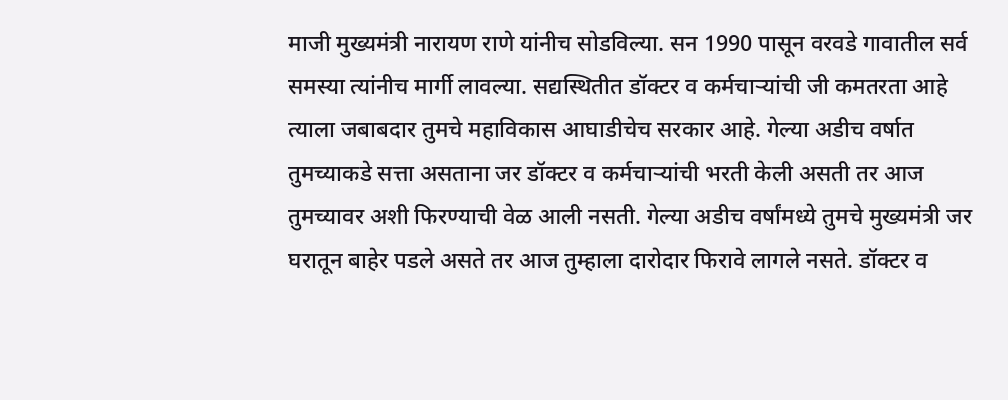माजी मुख्यमंत्री नारायण राणे यांनीच सोडविल्या. सन 1990 पासून वरवडे गावातील सर्व समस्या त्यांनीच मार्गी लावल्या. सद्यस्थितीत डॉक्टर व कर्मचाऱ्यांची जी कमतरता आहे त्याला जबाबदार तुमचे महाविकास आघाडीचेच सरकार आहे. गेल्या अडीच वर्षात तुमच्याकडे सत्ता असताना जर डॉक्टर व कर्मचाऱ्यांची भरती केली असती तर आज तुमच्यावर अशी फिरण्याची वेळ आली नसती. गेल्या अडीच वर्षांमध्ये तुमचे मुख्यमंत्री जर घरातून बाहेर पडले असते तर आज तुम्हाला दारोदार फिरावे लागले नसते. डॉक्टर व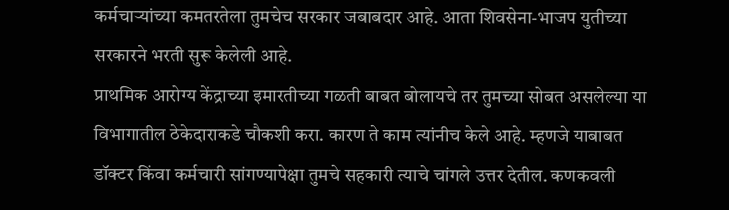कर्मचाऱ्यांच्या कमतरतेला तुमचेच सरकार जबाबदार आहे. आता शिवसेना-भाजप युतीच्या सरकारने भरती सुरू केलेली आहे.
प्राथमिक आरोग्य केंद्राच्या इमारतीच्या गळती बाबत बोलायचे तर तुमच्या सोबत असलेल्या या विभागातील ठेकेदाराकडे चौकशी करा. कारण ते काम त्यांनीच केले आहे. म्हणजे याबाबत डॉक्टर किंवा कर्मचारी सांगण्यापेक्षा तुमचे सहकारी त्याचे चांगले उत्तर देतील. कणकवली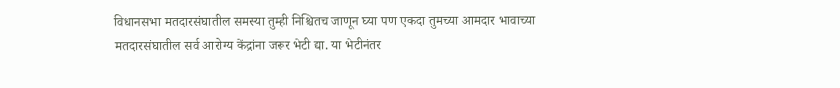विधानसभा मतदारसंघातील समस्या तुम्ही निश्चितच जाणून घ्या पण एकदा तुमच्या आमदार भावाच्या मतदारसंघातील सर्व आरोग्य केंद्रांना जरूर भेटी द्या. या भेटीनंतर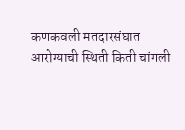कणकवली मतदारसंघात आरोग्याची स्थिती किती चांगली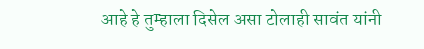आहे हे तुम्हाला दिसेल असा टोलाही सावंत यांनी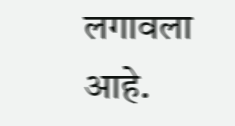लगावला आहे.